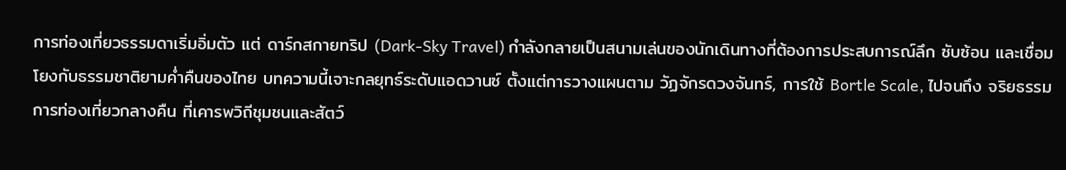การท่องเที่ยวธรรมดาเริ่มอิ่มตัว แต่ ดาร์กสกายทริป (Dark-Sky Travel) กำลังกลายเป็นสนามเล่นของนักเดินทางที่ต้องการประสบการณ์ลึก ซับซ้อน และเชื่อมโยงกับธรรมชาติยามค่ำคืนของไทย บทความนี้เจาะกลยุทธ์ระดับแอดวานซ์ ตั้งแต่การวางแผนตาม วัฏจักรดวงจันทร์, การใช้ Bortle Scale, ไปจนถึง จริยธรรมการท่องเที่ยวกลางคืน ที่เคารพวิถีชุมชนและสัตว์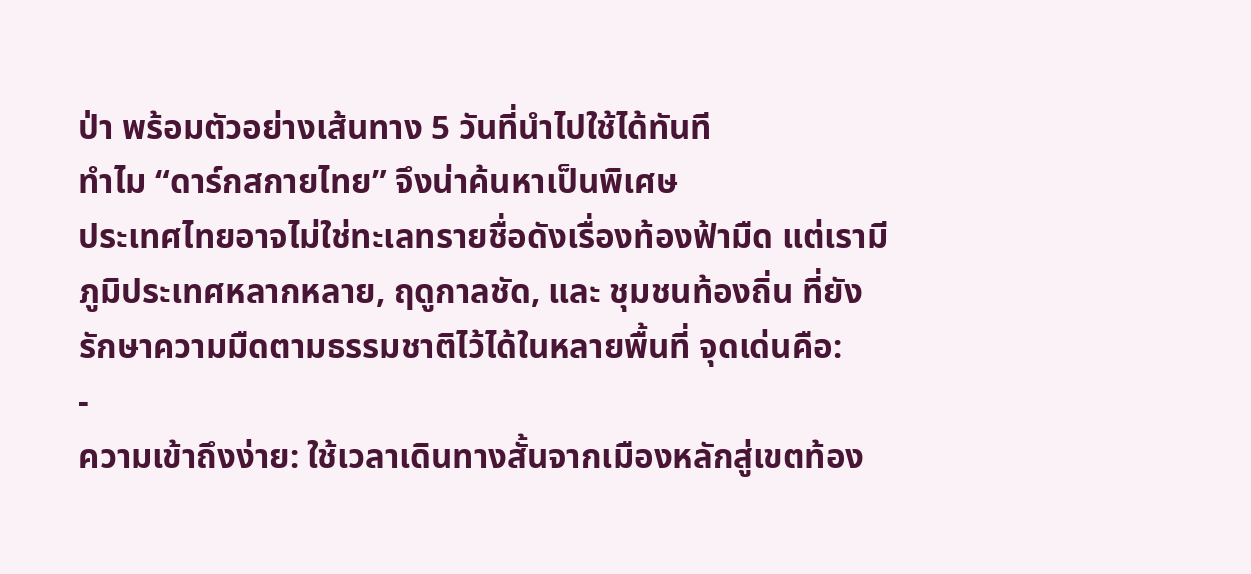ป่า พร้อมตัวอย่างเส้นทาง 5 วันที่นำไปใช้ได้ทันที
ทำไม “ดาร์กสกายไทย” จึงน่าค้นหาเป็นพิเศษ
ประเทศไทยอาจไม่ใช่ทะเลทรายชื่อดังเรื่องท้องฟ้ามืด แต่เรามี ภูมิประเทศหลากหลาย, ฤดูกาลชัด, และ ชุมชนท้องถิ่น ที่ยังรักษาความมืดตามธรรมชาติไว้ได้ในหลายพื้นที่ จุดเด่นคือ:
-
ความเข้าถึงง่าย: ใช้เวลาเดินทางสั้นจากเมืองหลักสู่เขตท้อง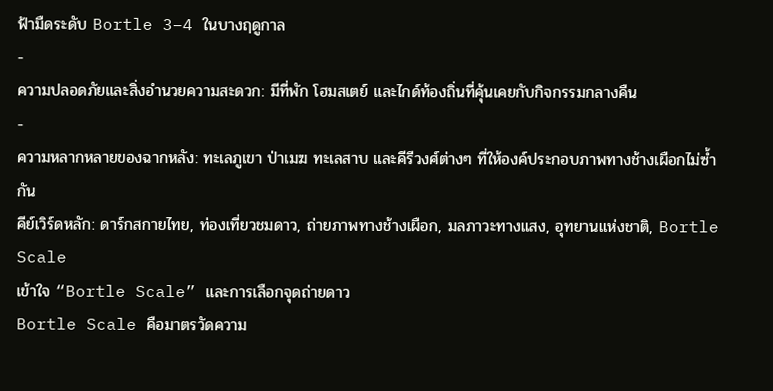ฟ้ามืดระดับ Bortle 3–4 ในบางฤดูกาล
-
ความปลอดภัยและสิ่งอำนวยความสะดวก: มีที่พัก โฮมสเตย์ และไกด์ท้องถิ่นที่คุ้นเคยกับกิจกรรมกลางคืน
-
ความหลากหลายของฉากหลัง: ทะเลภูเขา ป่าเมฆ ทะเลสาบ และคีรีวงศ์ต่างๆ ที่ให้องค์ประกอบภาพทางช้างเผือกไม่ซ้ำกัน
คีย์เวิร์ดหลัก: ดาร์กสกายไทย, ท่องเที่ยวชมดาว, ถ่ายภาพทางช้างเผือก, มลภาวะทางแสง, อุทยานแห่งชาติ, Bortle Scale
เข้าใจ “Bortle Scale” และการเลือกจุดถ่ายดาว
Bortle Scale คือมาตรวัดความ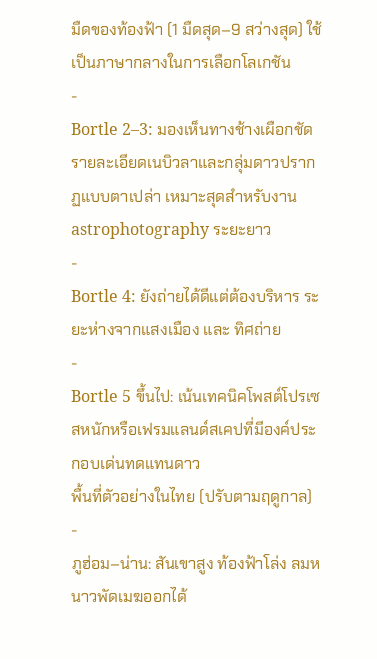มืดของท้องฟ้า (1 มืดสุด–9 สว่างสุด) ใช้เป็นภาษากลางในการเลือกโลเกชัน
-
Bortle 2–3: มองเห็นทางช้างเผือกชัด รายละเอียดเนบิวลาและกลุ่มดาวปรากฏแบบตาเปล่า เหมาะสุดสำหรับงาน astrophotography ระยะยาว
-
Bortle 4: ยังถ่ายได้ดีแต่ต้องบริหาร ระยะห่างจากแสงเมือง และ ทิศถ่าย
-
Bortle 5 ขึ้นไป: เน้นเทคนิคโพสต์โปรเซสหนักหรือเฟรมแลนด์สเคปที่มีองค์ประกอบเด่นทดแทนดาว
พื้นที่ตัวอย่างในไทย (ปรับตามฤดูกาล)
-
ภูฮ่อม–น่าน: สันเขาสูง ท้องฟ้าโล่ง ลมหนาวพัดเมฆออกได้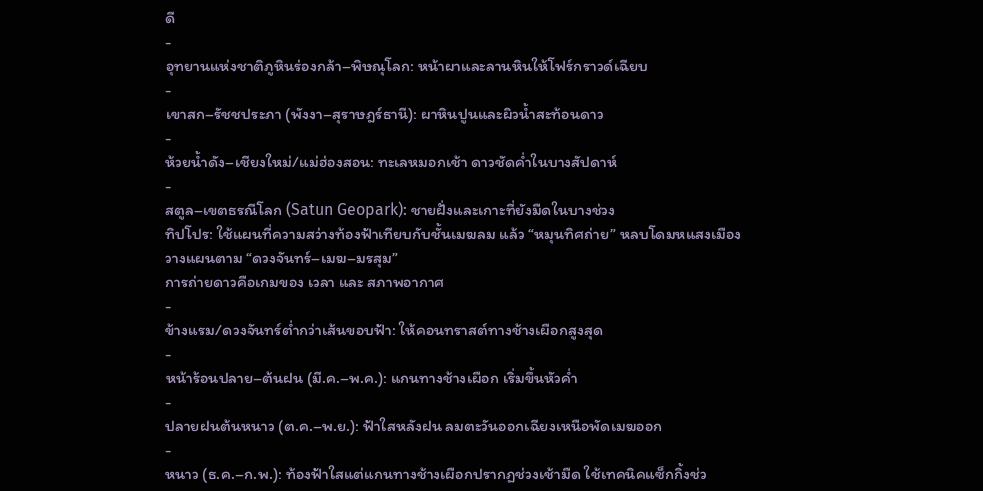ดี
-
อุทยานแห่งชาติภูหินร่องกล้า–พิษณุโลก: หน้าผาและลานหินให้โฟร์กราวด์เฉียบ
-
เขาสก–รัชชประภา (พังงา–สุราษฎร์ธานี): ผาหินปูนและผิวน้ำสะท้อนดาว
-
ห้วยน้ำดัง–เชียงใหม่/แม่ฮ่องสอน: ทะเลหมอกเช้า ดาวชัดค่ำในบางสัปดาห์
-
สตูล–เขตธรณีโลก (Satun Geopark): ชายฝั่งและเกาะที่ยังมืดในบางช่วง
ทิปโปร: ใช้แผนที่ความสว่างท้องฟ้าเทียบกับชั้นเมฆลม แล้ว “หมุนทิศถ่าย” หลบโดมหแสงเมือง
วางแผนตาม “ดวงจันทร์–เมฆ–มรสุม”
การถ่ายดาวคือเกมของ เวลา และ สภาพอากาศ
-
ข้างแรม/ดวงจันทร์ต่ำกว่าเส้นขอบฟ้า: ให้คอนทราสต์ทางช้างเผือกสูงสุด
-
หน้าร้อนปลาย–ต้นฝน (มี.ค.–พ.ค.): แกนทางช้างเผือก เริ่มขึ้นหัวค่ำ
-
ปลายฝนต้นหนาว (ต.ค.–พ.ย.): ฟ้าใสหลังฝน ลมตะวันออกเฉียงเหนือพัดเมฆออก
-
หนาว (ธ.ค.–ก.พ.): ท้องฟ้าใสแต่แกนทางช้างเผือกปรากฏช่วงเช้ามืด ใช้เทคนิคแซ็กกิ้งช่ว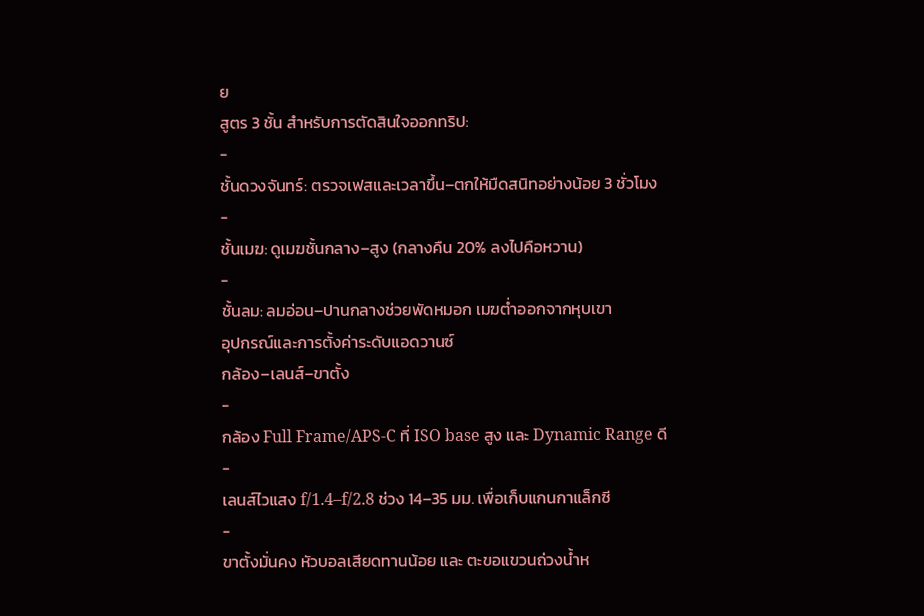ย
สูตร 3 ชั้น สำหรับการตัดสินใจออกทริป:
-
ชั้นดวงจันทร์: ตรวจเฟสและเวลาขึ้น–ตกให้มืดสนิทอย่างน้อย 3 ชั่วโมง
-
ชั้นเมฆ: ดูเมฆชั้นกลาง–สูง (กลางคืน 20% ลงไปคือหวาน)
-
ชั้นลม: ลมอ่อน–ปานกลางช่วยพัดหมอก เมฆต่ำออกจากหุบเขา
อุปกรณ์และการตั้งค่าระดับแอดวานซ์
กล้อง–เลนส์–ขาตั้ง
-
กล้อง Full Frame/APS-C ที่ ISO base สูง และ Dynamic Range ดี
-
เลนส์ไวแสง f/1.4–f/2.8 ช่วง 14–35 มม. เพื่อเก็บแกนกาแล็กซี
-
ขาตั้งมั่นคง หัวบอลเสียดทานน้อย และ ตะขอแขวนถ่วงน้ำห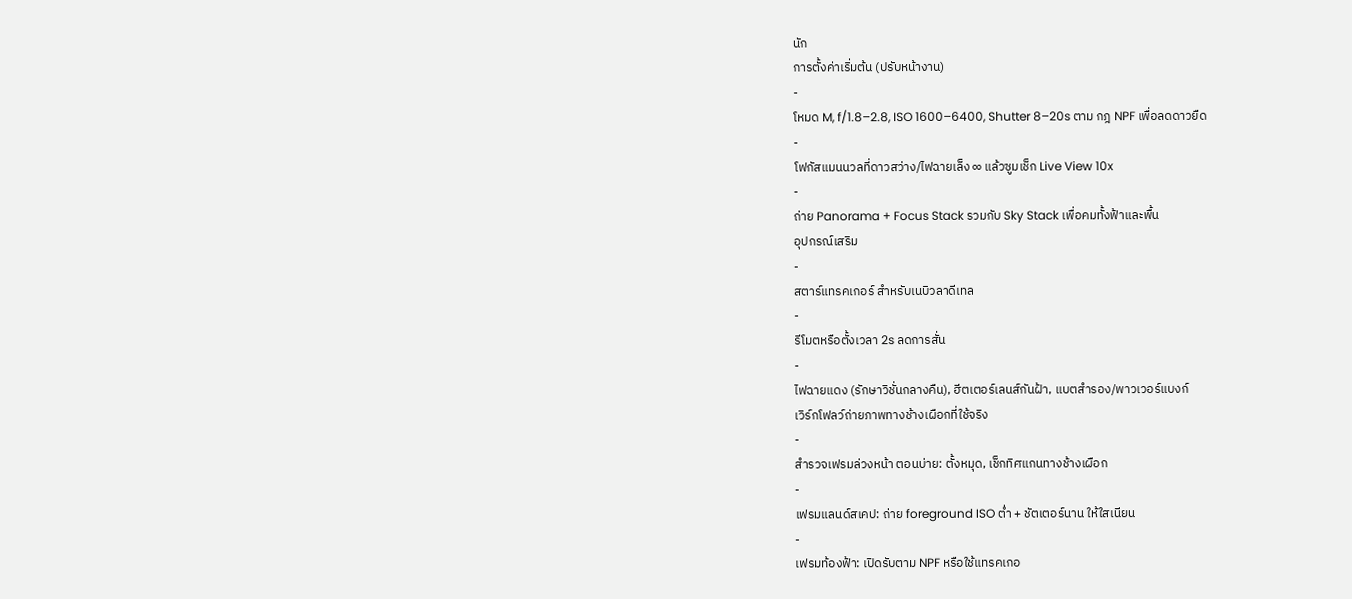นัก
การตั้งค่าเริ่มต้น (ปรับหน้างาน)
-
โหมด M, f/1.8–2.8, ISO 1600–6400, Shutter 8–20s ตาม กฎ NPF เพื่อลดดาวยืด
-
โฟกัสแมนนวลที่ดาวสว่าง/ไฟฉายเล็ง ∞ แล้วซูมเช็ก Live View 10x
-
ถ่าย Panorama + Focus Stack รวมกับ Sky Stack เพื่อคมทั้งฟ้าและพื้น
อุปกรณ์เสริม
-
สตาร์แทรคเกอร์ สำหรับเนบิวลาดีเทล
-
รีโมตหรือตั้งเวลา 2s ลดการสั่น
-
ไฟฉายแดง (รักษาวิชั่นกลางคืน), ฮีตเตอร์เลนส์กันฝ้า, แบตสำรอง/พาวเวอร์แบงก์
เวิร์กโฟลว์ถ่ายภาพทางช้างเผือกที่ใช้จริง
-
สำรวจเฟรมล่วงหน้า ตอนบ่าย: ตั้งหมุด, เช็กทิศแกนทางช้างเผือก
-
เฟรมแลนด์สเคป: ถ่าย foreground ISO ต่ำ + ชัตเตอร์นาน ให้ใสเนียน
-
เฟรมท้องฟ้า: เปิดรับตาม NPF หรือใช้แทรคเกอ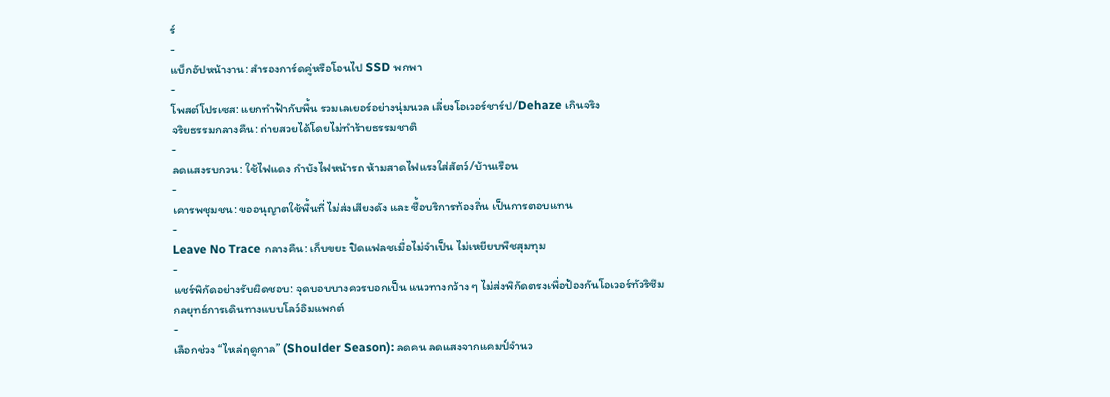ร์
-
แบ็กอัปหน้างาน: สำรองการ์ดคู่หรือโอนไป SSD พกพา
-
โพสต์โปรเซส: แยกทำฟ้ากับพื้น รวมเลเยอร์อย่างนุ่มนวล เลี่ยงโอเวอร์ชาร์ป/Dehaze เกินจริง
จริยธรรมกลางคืน: ถ่ายสวยได้โดยไม่ทำร้ายธรรมชาติ
-
ลดแสงรบกวน: ใช้ไฟแดง กำบังไฟหน้ารถ ห้ามสาดไฟแรงใส่สัตว์/บ้านเรือน
-
เคารพชุมชน: ขออนุญาตใช้พื้นที่ ไม่ส่งเสียงดัง และ ซื้อบริการท้องถิ่น เป็นการตอบแทน
-
Leave No Trace กลางคืน: เก็บขยะ ปิดแฟลชเมื่อไม่จำเป็น ไม่เหยียบพืชสุมทุม
-
แชร์พิกัดอย่างรับผิดชอบ: จุดบอบบางควรบอกเป็น แนวทางกว้าง ๆ ไม่ส่งพิกัดตรงเพื่อป้องกันโอเวอร์ทัวริซึม
กลยุทธ์การเดินทางแบบโลว์อิมแพกต์
-
เลือกช่วง “ไหล่ฤดูกาล” (Shoulder Season): ลดคน ลดแสงจากแคมป์จำนว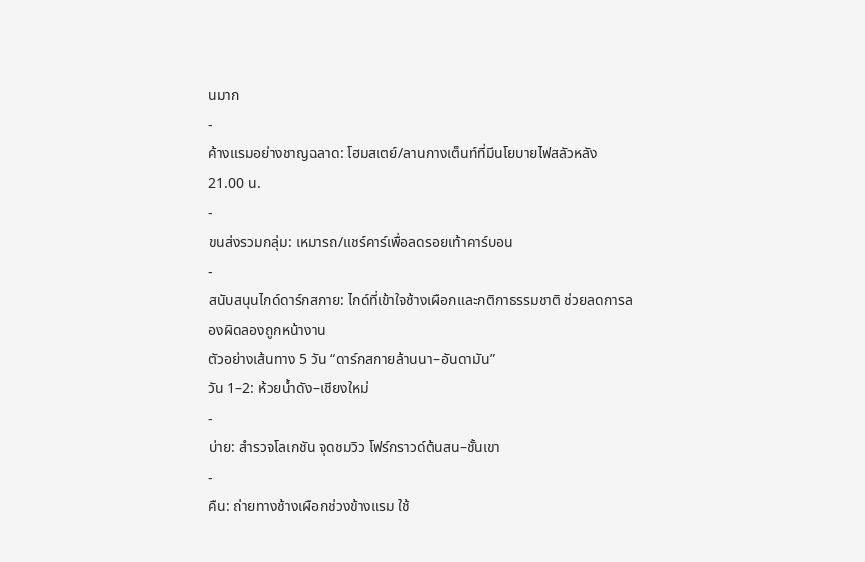นมาก
-
ค้างแรมอย่างชาญฉลาด: โฮมสเตย์/ลานกางเต็นท์ที่มีนโยบายไฟสลัวหลัง 21.00 น.
-
ขนส่งรวมกลุ่ม: เหมารถ/แชร์คาร์เพื่อลดรอยเท้าคาร์บอน
-
สนับสนุนไกด์ดาร์กสกาย: ไกด์ที่เข้าใจช้างเผือกและกติกาธรรมชาติ ช่วยลดการลองผิดลองถูกหน้างาน
ตัวอย่างเส้นทาง 5 วัน “ดาร์กสกายล้านนา–อันดามัน”
วัน 1–2: ห้วยน้ำดัง–เชียงใหม่
-
บ่าย: สำรวจโลเกชัน จุดชมวิว โฟร์กราวด์ต้นสน–ชั้นเขา
-
คืน: ถ่ายทางช้างเผือกช่วงข้างแรม ใช้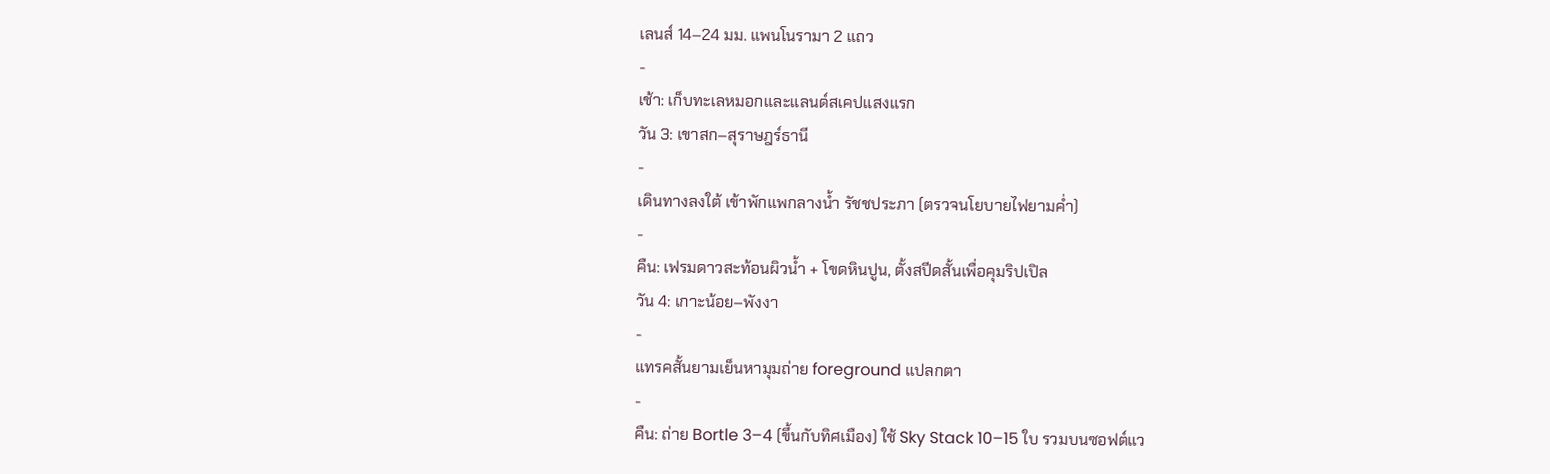เลนส์ 14–24 มม. แพนโนรามา 2 แถว
-
เช้า: เก็บทะเลหมอกและแลนด์สเคปแสงแรก
วัน 3: เขาสก–สุราษฎร์ธานี
-
เดินทางลงใต้ เข้าพักแพกลางน้ำ รัชชประภา (ตรวจนโยบายไฟยามค่ำ)
-
คืน: เฟรมดาวสะท้อนผิวน้ำ + โขดหินปูน, ตั้งสปีดสั้นเพื่อคุมริปเปิล
วัน 4: เกาะน้อย–พังงา
-
แทรคสั้นยามเย็นหามุมถ่าย foreground แปลกตา
-
คืน: ถ่าย Bortle 3–4 (ขึ้นกับทิศเมือง) ใช้ Sky Stack 10–15 ใบ รวมบนซอฟต์แว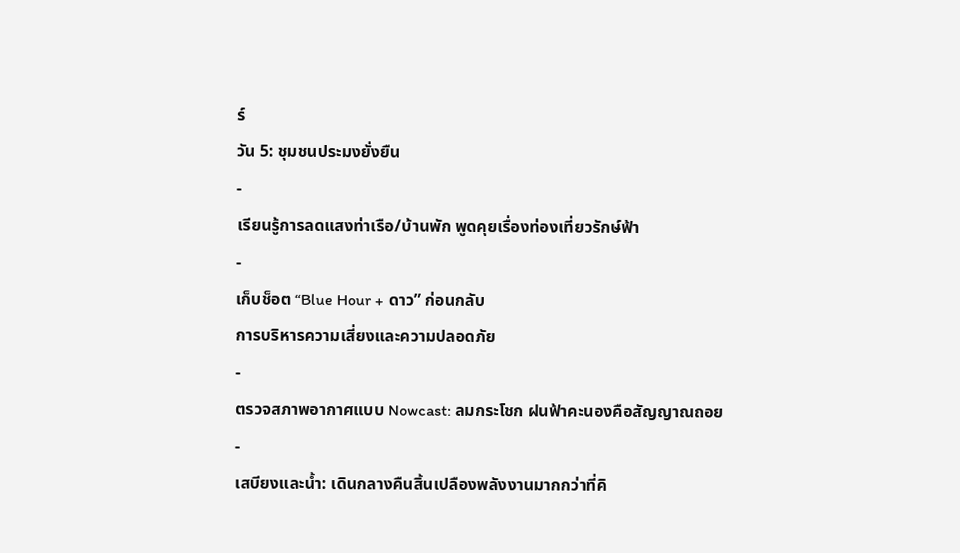ร์
วัน 5: ชุมชนประมงยั่งยืน
-
เรียนรู้การลดแสงท่าเรือ/บ้านพัก พูดคุยเรื่องท่องเที่ยวรักษ์ฟ้า
-
เก็บช็อต “Blue Hour + ดาว” ก่อนกลับ
การบริหารความเสี่ยงและความปลอดภัย
-
ตรวจสภาพอากาศแบบ Nowcast: ลมกระโชก ฝนฟ้าคะนองคือสัญญาณถอย
-
เสบียงและน้ำ: เดินกลางคืนสิ้นเปลืองพลังงานมากกว่าที่คิ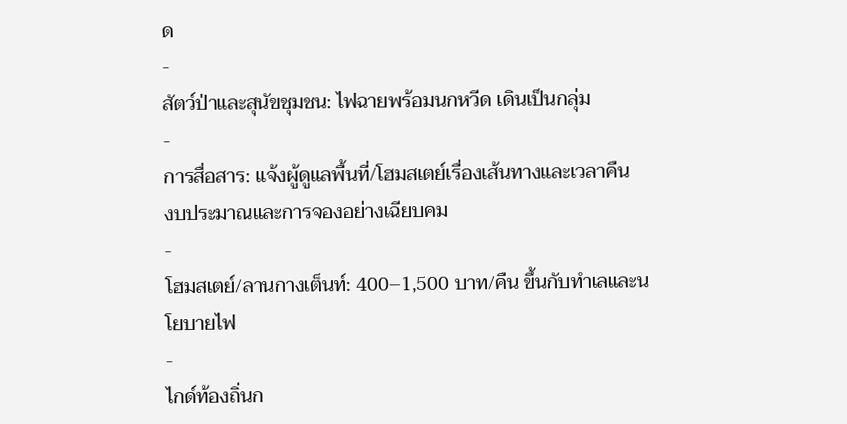ด
-
สัตว์ป่าและสุนัขชุมชน: ไฟฉายพร้อมนกหวีด เดินเป็นกลุ่ม
-
การสื่อสาร: แจ้งผู้ดูแลพื้นที่/โฮมสเตย์เรื่องเส้นทางและเวลาคืน
งบประมาณและการจองอย่างเฉียบคม
-
โฮมสเตย์/ลานกางเต็นท์: 400–1,500 บาท/คืน ขึ้นกับทำเลและนโยบายไฟ
-
ไกด์ท้องถิ่นก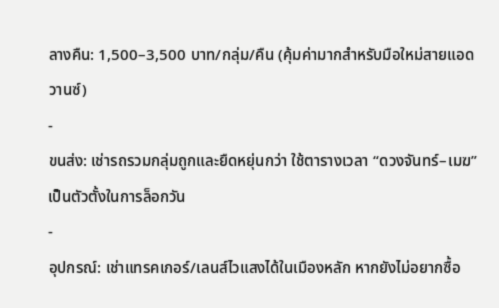ลางคืน: 1,500–3,500 บาท/กลุ่ม/คืน (คุ้มค่ามากสำหรับมือใหม่สายแอดวานซ์)
-
ขนส่ง: เช่ารถรวมกลุ่มถูกและยืดหยุ่นกว่า ใช้ตารางเวลา “ดวงจันทร์–เมฆ” เป็นตัวตั้งในการล็อกวัน
-
อุปกรณ์: เช่าแทรคเกอร์/เลนส์ไวแสงได้ในเมืองหลัก หากยังไม่อยากซื้อ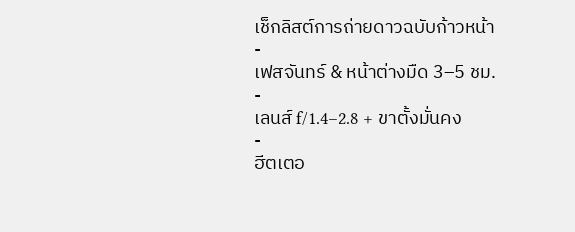เช็กลิสต์การถ่ายดาวฉบับก้าวหน้า
-
เฟสจันทร์ & หน้าต่างมืด 3–5 ชม.
-
เลนส์ f/1.4–2.8 + ขาตั้งมั่นคง
-
ฮีตเตอ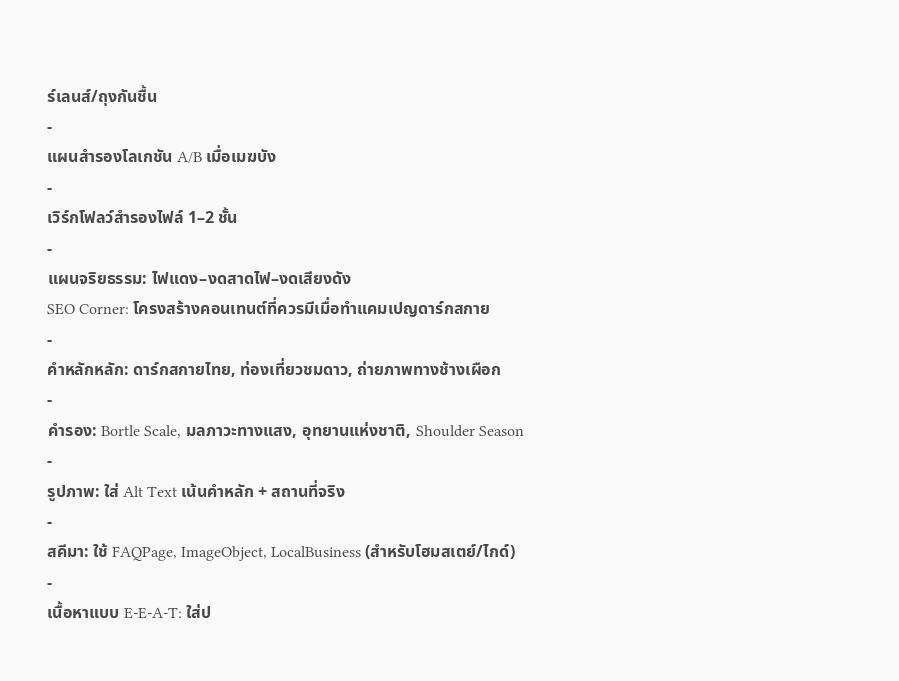ร์เลนส์/ถุงกันชื้น
-
แผนสำรองโลเกชัน A/B เมื่อเมฆบัง
-
เวิร์กโฟลว์สำรองไฟล์ 1–2 ชั้น
-
แผนจริยธรรม: ไฟแดง–งดสาดไฟ–งดเสียงดัง
SEO Corner: โครงสร้างคอนเทนต์ที่ควรมีเมื่อทำแคมเปญดาร์กสกาย
-
คำหลักหลัก: ดาร์กสกายไทย, ท่องเที่ยวชมดาว, ถ่ายภาพทางช้างเผือก
-
คำรอง: Bortle Scale, มลภาวะทางแสง, อุทยานแห่งชาติ, Shoulder Season
-
รูปภาพ: ใส่ Alt Text เน้นคำหลัก + สถานที่จริง
-
สคีมา: ใช้ FAQPage, ImageObject, LocalBusiness (สำหรับโฮมสเตย์/ไกด์)
-
เนื้อหาแบบ E-E-A-T: ใส่ป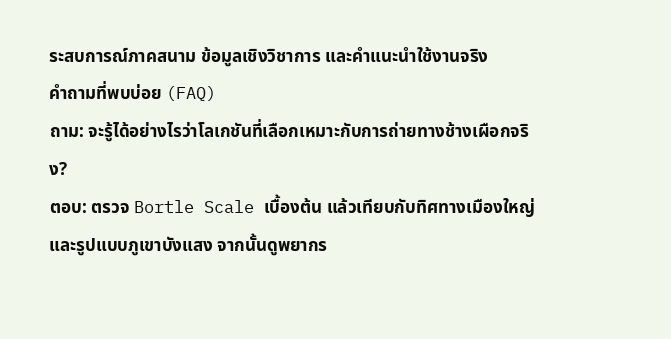ระสบการณ์ภาคสนาม ข้อมูลเชิงวิชาการ และคำแนะนำใช้งานจริง
คำถามที่พบบ่อย (FAQ)
ถาม: จะรู้ได้อย่างไรว่าโลเกชันที่เลือกเหมาะกับการถ่ายทางช้างเผือกจริง?
ตอบ: ตรวจ Bortle Scale เบื้องต้น แล้วเทียบกับทิศทางเมืองใหญ่และรูปแบบภูเขาบังแสง จากนั้นดูพยากร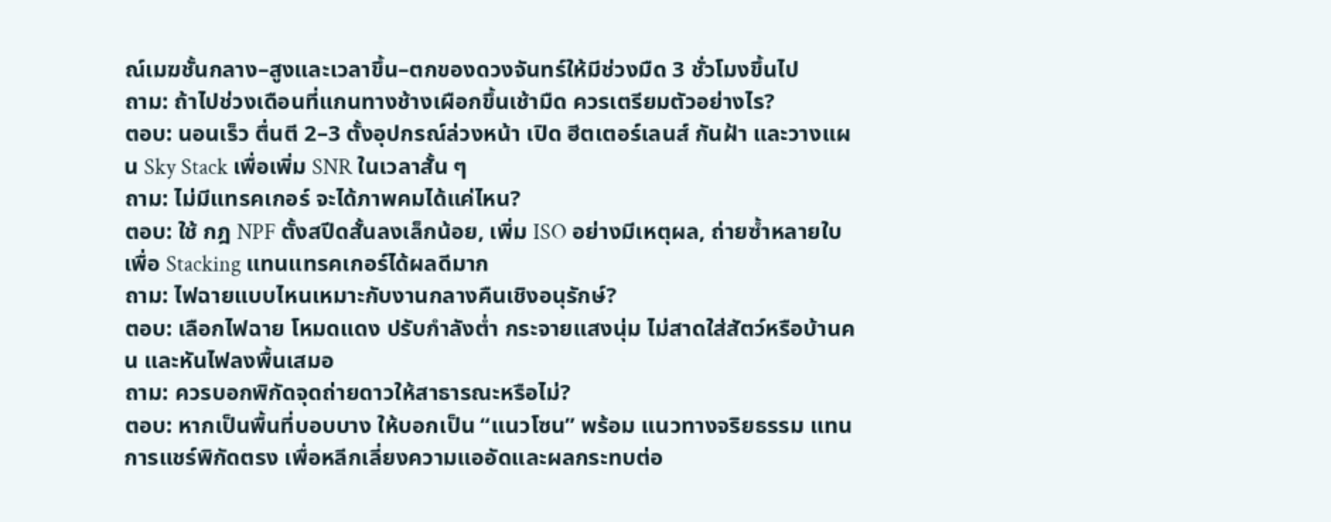ณ์เมฆชั้นกลาง–สูงและเวลาขึ้น–ตกของดวงจันทร์ให้มีช่วงมืด 3 ชั่วโมงขึ้นไป
ถาม: ถ้าไปช่วงเดือนที่แกนทางช้างเผือกขึ้นเช้ามืด ควรเตรียมตัวอย่างไร?
ตอบ: นอนเร็ว ตื่นตี 2–3 ตั้งอุปกรณ์ล่วงหน้า เปิด ฮีตเตอร์เลนส์ กันฝ้า และวางแผน Sky Stack เพื่อเพิ่ม SNR ในเวลาสั้น ๆ
ถาม: ไม่มีแทรคเกอร์ จะได้ภาพคมได้แค่ไหน?
ตอบ: ใช้ กฎ NPF ตั้งสปีดสั้นลงเล็กน้อย, เพิ่ม ISO อย่างมีเหตุผล, ถ่ายซ้ำหลายใบเพื่อ Stacking แทนแทรคเกอร์ได้ผลดีมาก
ถาม: ไฟฉายแบบไหนเหมาะกับงานกลางคืนเชิงอนุรักษ์?
ตอบ: เลือกไฟฉาย โหมดแดง ปรับกำลังต่ำ กระจายแสงนุ่ม ไม่สาดใส่สัตว์หรือบ้านคน และหันไฟลงพื้นเสมอ
ถาม: ควรบอกพิกัดจุดถ่ายดาวให้สาธารณะหรือไม่?
ตอบ: หากเป็นพื้นที่บอบบาง ให้บอกเป็น “แนวโซน” พร้อม แนวทางจริยธรรม แทนการแชร์พิกัดตรง เพื่อหลีกเลี่ยงความแออัดและผลกระทบต่อ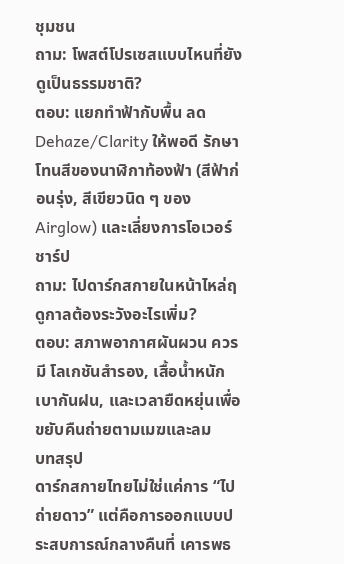ชุมชน
ถาม: โพสต์โปรเซสแบบไหนที่ยังดูเป็นธรรมชาติ?
ตอบ: แยกทำฟ้ากับพื้น ลด Dehaze/Clarity ให้พอดี รักษาโทนสีของนาฬิกาท้องฟ้า (สีฟ้าก่อนรุ่ง, สีเขียวนิด ๆ ของ Airglow) และเลี่ยงการโอเวอร์ชาร์ป
ถาม: ไปดาร์กสกายในหน้าไหล่ฤดูกาลต้องระวังอะไรเพิ่ม?
ตอบ: สภาพอากาศผันผวน ควรมี โลเกชันสำรอง, เสื้อน้ำหนักเบากันฝน, และเวลายืดหยุ่นเพื่อขยับคืนถ่ายตามเมฆและลม
บทสรุป
ดาร์กสกายไทยไม่ใช่แค่การ “ไปถ่ายดาว” แต่คือการออกแบบประสบการณ์กลางคืนที่ เคารพธ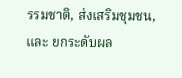รรมชาติ, ส่งเสริมชุมชน, และ ยกระดับผล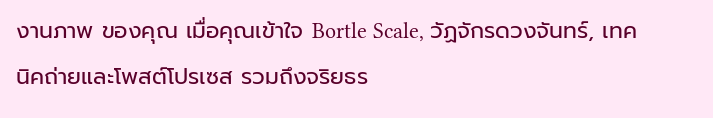งานภาพ ของคุณ เมื่อคุณเข้าใจ Bortle Scale, วัฏจักรดวงจันทร์, เทคนิคถ่ายและโพสต์โปรเซส รวมถึงจริยธร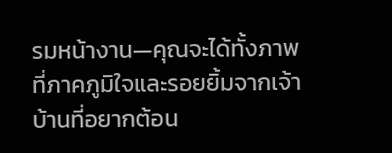รมหน้างาน—คุณจะได้ทั้งภาพที่ภาคภูมิใจและรอยยิ้มจากเจ้าบ้านที่อยากต้อน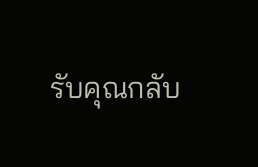รับคุณกลับ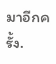มาอีกครั้ง.